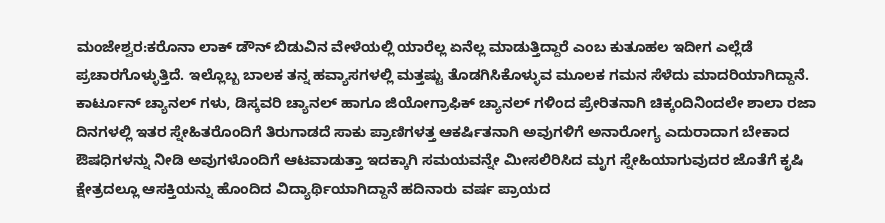ಮಂಜೇಶ್ವರ:ಕರೊನಾ ಲಾಕ್ ಡೌನ್ ಬಿಡುವಿನ ವೇಳೆಯಲ್ಲಿ ಯಾರೆಲ್ಲ ಏನೆಲ್ಲ ಮಾಡುತ್ತಿದ್ದಾರೆ ಎಂಬ ಕುತೂಹಲ ಇದೀಗ ಎಲ್ಲೆಡೆ ಪ್ರಚಾರಗೊಳ್ಳುತ್ತಿದೆ. ಇಲ್ಲೊಬ್ಬ ಬಾಲಕ ತನ್ನ ಹವ್ಯಾಸಗಳಲ್ಲಿ ಮತ್ತಷ್ಟು ತೊಡಗಿಸಿಕೊಳ್ಳುವ ಮೂಲಕ ಗಮನ ಸೆಳೆದು ಮಾದರಿಯಾಗಿದ್ದಾನೆ.
ಕಾರ್ಟೂನ್ ಚ್ಯಾನಲ್ ಗಳು, ಡಿಸ್ಕವರಿ ಚ್ಯಾನಲ್ ಹಾಗೂ ಜಿಯೋಗ್ರಾಫಿಕ್ ಚ್ಯಾನಲ್ ಗಳಿಂದ ಪ್ರೇರಿತನಾಗಿ ಚಿಕ್ಕಂದಿನಿಂದಲೇ ಶಾಲಾ ರಜಾ ದಿನಗಳಲ್ಲಿ ಇತರ ಸ್ನೇಹಿತರೊಂದಿಗೆ ತಿರುಗಾಡದೆ ಸಾಕು ಪ್ರಾಣಿಗಳತ್ತ ಆಕರ್ಷಿತನಾಗಿ ಅವುಗಳಿಗೆ ಅನಾರೋಗ್ಯ ಎದುರಾದಾಗ ಬೇಕಾದ ಔಷಧಿಗಳನ್ನು ನೀಡಿ ಅವುಗಳೊಂದಿಗೆ ಆಟವಾಡುತ್ತಾ ಇದಕ್ಕಾಗಿ ಸಮಯವನ್ನೇ ಮೀಸಲಿರಿಸಿದ ಮೃಗ ಸ್ನೇಹಿಯಾಗುವುದರ ಜೊತೆಗೆ ಕೃಷಿ ಕ್ಷೇತ್ರದಲ್ಲೂ ಆಸಕ್ತಿಯನ್ನು ಹೊಂದಿದ ವಿದ್ಯಾರ್ಥಿಯಾಗಿದ್ದಾನೆ ಹದಿನಾರು ವರ್ಷ ಪ್ರಾಯದ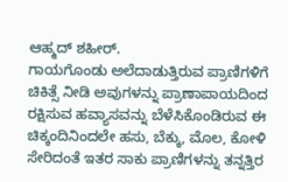ಆಹ್ಮದ್ ಶಹೀರ್.
ಗಾಯಗೊಂಡು ಅಲೆದಾಡುತ್ತಿರುವ ಪ್ರಾಣಿಗಳಿಗೆ ಚಿಕಿತ್ಸೆ ನೀಡಿ ಅವುಗಳನ್ನು ಪ್ರಾಣಾಪಾಯದಿಂದ ರಕ್ಷಿಸುವ ಹವ್ಯಾಸವನ್ನು ಬೆಳೆಸಿಕೊಂಡಿರುವ ಈ ಚಿಕ್ಕಂದಿನಿಂದಲೇ ಹಸು, ಬೆಕ್ಕು, ಮೊಲ, ಕೋಳಿ ಸೇರಿದಂತೆ ಇತರ ಸಾಕು ಪ್ರಾಣಿಗಳನ್ನು ತನ್ನತ್ತಿರ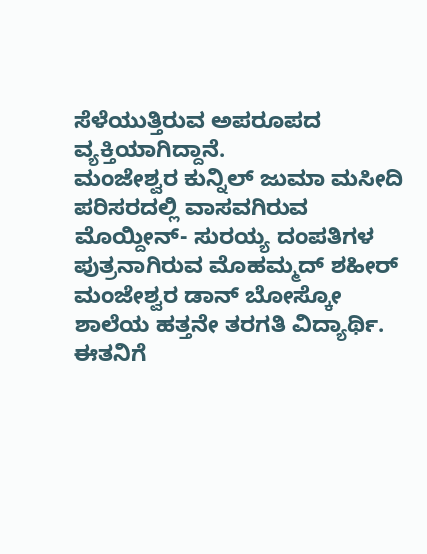ಸೆಳೆಯುತ್ತಿರುವ ಅಪರೂಪದ ವ್ಯಕ್ತಿಯಾಗಿದ್ದಾನೆ.
ಮಂಜೇಶ್ವರ ಕುನ್ನಿಲ್ ಜುಮಾ ಮಸೀದಿ ಪರಿಸರದಲ್ಲಿ ವಾಸವಗಿರುವ ಮೊಯ್ದೀನ್- ಸುರಯ್ಯ ದಂಪತಿಗಳ ಪುತ್ರನಾಗಿರುವ ಮೊಹಮ್ಮದ್ ಶಹೀರ್ ಮಂಜೇಶ್ವರ ಡಾನ್ ಬೋಸ್ಕೋ ಶಾಲೆಯ ಹತ್ತನೇ ತರಗತಿ ವಿದ್ಯಾರ್ಥಿ.
ಈತನಿಗೆ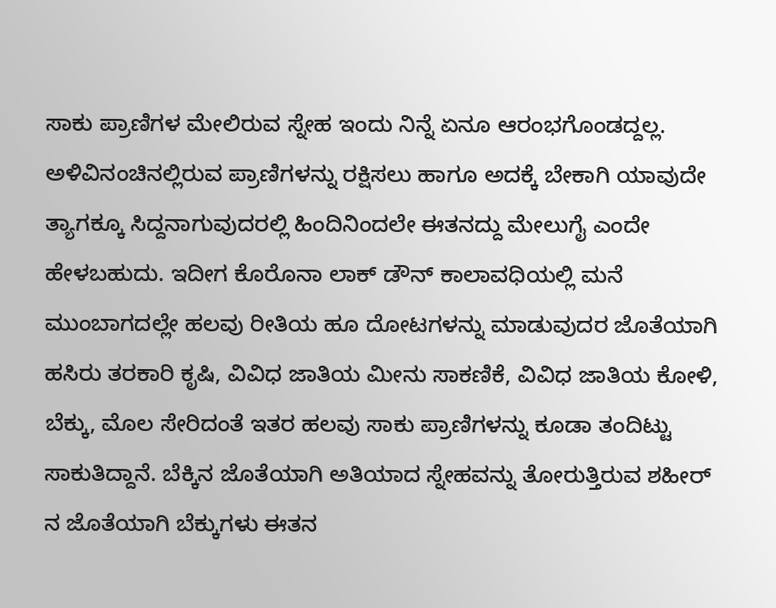ಸಾಕು ಪ್ರಾಣಿಗಳ ಮೇಲಿರುವ ಸ್ನೇಹ ಇಂದು ನಿನ್ನೆ ಏನೂ ಆರಂಭಗೊಂಡದ್ದಲ್ಲ. ಅಳಿವಿನಂಚಿನಲ್ಲಿರುವ ಪ್ರಾಣಿಗಳನ್ನು ರಕ್ಷಿಸಲು ಹಾಗೂ ಅದಕ್ಕೆ ಬೇಕಾಗಿ ಯಾವುದೇ ತ್ಯಾಗಕ್ಕೂ ಸಿದ್ದನಾಗುವುದರಲ್ಲಿ ಹಿಂದಿನಿಂದಲೇ ಈತನದ್ದು ಮೇಲುಗೈ ಎಂದೇ ಹೇಳಬಹುದು. ಇದೀಗ ಕೊರೊನಾ ಲಾಕ್ ಡೌನ್ ಕಾಲಾವಧಿಯಲ್ಲಿ ಮನೆ ಮುಂಬಾಗದಲ್ಲೇ ಹಲವು ರೀತಿಯ ಹೂ ದೋಟಗಳನ್ನು ಮಾಡುವುದರ ಜೊತೆಯಾಗಿ ಹಸಿರು ತರಕಾರಿ ಕೃಷಿ, ವಿವಿಧ ಜಾತಿಯ ಮೀನು ಸಾಕಣಿಕೆ, ವಿವಿಧ ಜಾತಿಯ ಕೋಳಿ, ಬೆಕ್ಕು, ಮೊಲ ಸೇರಿದಂತೆ ಇತರ ಹಲವು ಸಾಕು ಪ್ರಾಣಿಗಳನ್ನು ಕೂಡಾ ತಂದಿಟ್ಟು ಸಾಕುತಿದ್ದಾನೆ. ಬೆಕ್ಕಿನ ಜೊತೆಯಾಗಿ ಅತಿಯಾದ ಸ್ನೇಹವನ್ನು ತೋರುತ್ತಿರುವ ಶಹೀರ್ ನ ಜೊತೆಯಾಗಿ ಬೆಕ್ಕುಗಳು ಈತನ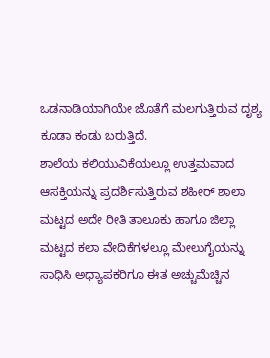ಒಡನಾಡಿಯಾಗಿಯೇ ಜೊತೆಗೆ ಮಲಗುತ್ತಿರುವ ದೃಶ್ಯ ಕೂಡಾ ಕಂಡು ಬರುತ್ತಿದೆ.
ಶಾಲೆಯ ಕಲಿಯುವಿಕೆಯಲ್ಲೂ ಉತ್ತಮವಾದ ಆಸಕ್ತಿಯನ್ನು ಪ್ರದರ್ಶಿಸುತ್ತಿರುವ ಶಹೀರ್ ಶಾಲಾ ಮಟ್ಟದ ಅದೇ ರೀತಿ ತಾಲೂಕು ಹಾಗೂ ಜಿಲ್ಲಾ ಮಟ್ಟದ ಕಲಾ ವೇದಿಕೆಗಳಲ್ಲೂ ಮೇಲುಗೈಯನ್ನು ಸಾಧಿಸಿ ಅಧ್ಯಾಪಕರಿಗೂ ಈತ ಅಚ್ಚುಮೆಚ್ಚಿನ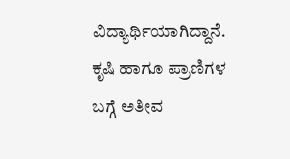ವಿದ್ಯಾರ್ಥಿಯಾಗಿದ್ದಾನೆ. ಕೃಷಿ ಹಾಗೂ ಪ್ರಾಣಿಗಳ ಬಗ್ಗೆ ಅತೀವ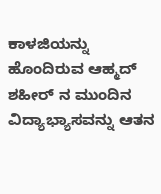ಕಾಳಜಿಯನ್ನು ಹೊಂದಿರುವ ಆಹ್ಮದ್ ಶಹೀರ್ ನ ಮುಂದಿನ ವಿದ್ಯಾಭ್ಯಾಸವನ್ನು ಆತನ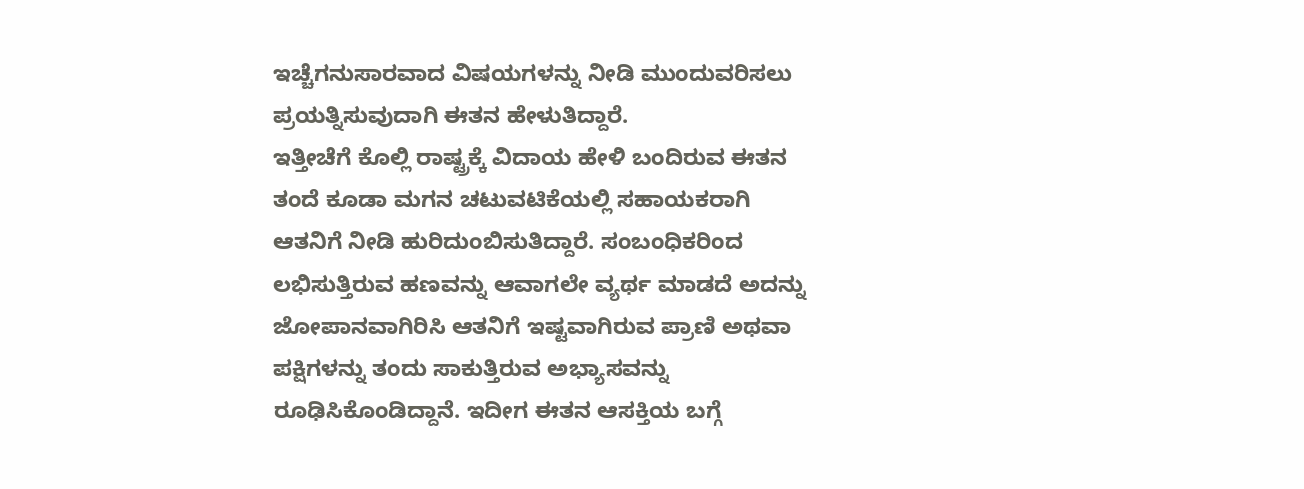ಇಚ್ಚೆಗನುಸಾರವಾದ ವಿಷಯಗಳನ್ನು ನೀಡಿ ಮುಂದುವರಿಸಲು ಪ್ರಯತ್ನಿಸುವುದಾಗಿ ಈತನ ಹೇಳುತಿದ್ದಾರೆ.
ಇತ್ತೀಚೆಗೆ ಕೊಲ್ಲಿ ರಾಷ್ಟ್ರಕ್ಕೆ ವಿದಾಯ ಹೇಳಿ ಬಂದಿರುವ ಈತನ ತಂದೆ ಕೂಡಾ ಮಗನ ಚಟುವಟಿಕೆಯಲ್ಲಿ ಸಹಾಯಕರಾಗಿ ಆತನಿಗೆ ನೀಡಿ ಹುರಿದುಂಬಿಸುತಿದ್ದಾರೆ. ಸಂಬಂಧಿಕರಿಂದ ಲಭಿಸುತ್ತಿರುವ ಹಣವನ್ನು ಆವಾಗಲೇ ವ್ಯರ್ಥ ಮಾಡದೆ ಅದನ್ನು ಜೋಪಾನವಾಗಿರಿಸಿ ಆತನಿಗೆ ಇಷ್ಟವಾಗಿರುವ ಪ್ರಾಣಿ ಅಥವಾ ಪಕ್ಷಿಗಳನ್ನು ತಂದು ಸಾಕುತ್ತಿರುವ ಅಭ್ಯಾಸವನ್ನು ರೂಢಿಸಿಕೊಂಡಿದ್ದಾನೆ. ಇದೀಗ ಈತನ ಆಸಕ್ತಿಯ ಬಗ್ಗೆ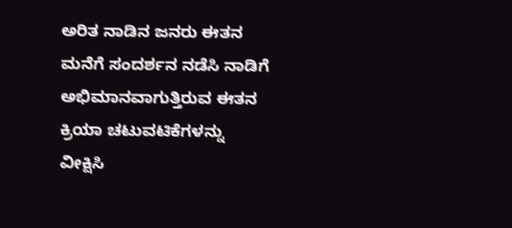ಅರಿತ ನಾಡಿನ ಜನರು ಈತನ ಮನೆಗೆ ಸಂದರ್ಶನ ನಡೆಸಿ ನಾಡಿಗೆ ಅಭಿಮಾನವಾಗುತ್ತಿರುವ ಈತನ ಕ್ರಿಯಾ ಚಟುವಟಿಕೆಗಳನ್ನು ವೀಕ್ಷಿಸಿ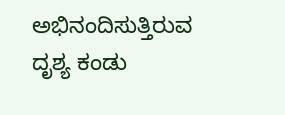ಅಭಿನಂದಿಸುತ್ತಿರುವ ದೃಶ್ಯ ಕಂಡು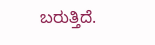ಬರುತ್ತಿದೆ.